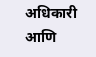अधिकारी आणि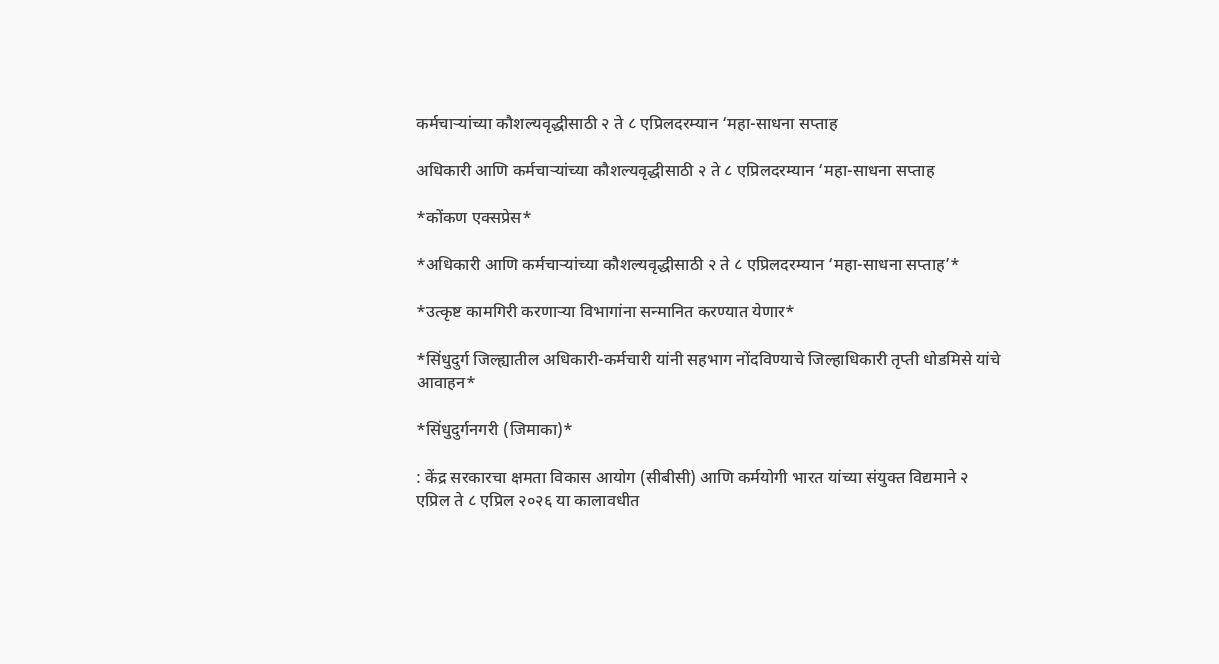कर्मचाऱ्यांच्या कौशल्यवृद्धीसाठी २ ते ८ एप्रिलदरम्यान ‘महा-साधना सप्ताह

अधिकारी आणि कर्मचाऱ्यांच्या कौशल्यवृद्धीसाठी २ ते ८ एप्रिलदरम्यान ‘महा-साधना सप्ताह

*कोंकण एक्सप्रेस*

*अधिकारी आणि कर्मचाऱ्यांच्या कौशल्यवृद्धीसाठी २ ते ८ एप्रिलदरम्यान ‘महा-साधना सप्ताह’*

*उत्कृष्ट कामगिरी करणाऱ्या विभागांना सन्मानित करण्यात येणार*

*सिंधुदुर्ग जिल्ह्यातील अधिकारी-कर्मचारी यांनी सहभाग नोंदविण्याचे जिल्हाधिकारी तृप्ती धोडमिसे यांचे आवाहन*

*सिंधुदुर्गनगरी (जिमाका)*

: केंद्र सरकारचा क्षमता विकास आयोग (सीबीसी) आणि कर्मयोगी भारत यांच्या संयुक्त विद्यमाने २ एप्रिल ते ८ एप्रिल २०२६ या कालावधीत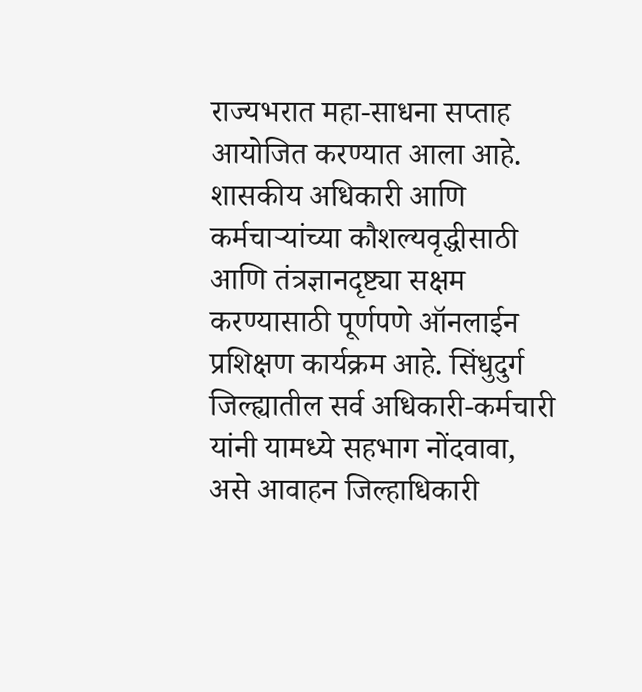राज्यभरात महा-साधना सप्ताह आयोजित करण्यात आला आहे. शासकीय अधिकारी आणि कर्मचाऱ्यांच्या कौशल्यवृद्धीसाठी आणि तंत्रज्ञानदृष्ट्या सक्षम करण्यासाठी पूर्णपणे ऑनलाईन प्रशिक्षण कार्यक्रम आहे. सिंधुदुर्ग जिल्ह्यातील सर्व अधिकारी-कर्मचारी यांनी यामध्ये सहभाग नोंदवावा, असे आवाहन जिल्हाधिकारी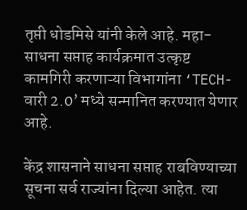तृप्ती धोडमिसे यांनी केले आहे. महा-साधना सप्ताह कार्यक्रमात उत्कृष्ट कामगिरी करणाऱ्या विभागांना ‘TECH-वारी 2.0’ मध्ये सन्मानित करण्यात येणार आहे.

केंद्र शासनाने साधना सप्ताह राबविण्याच्या सूचना सर्व राज्यांना दिल्या आहेत. त्या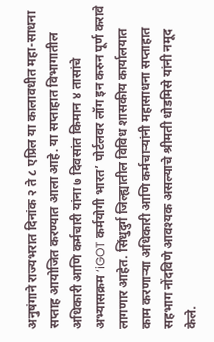अनुषंगाने राज्यभरात दिनांक २ ते ८ एप्रिल या कालावधीत महा-साधना सप्ताह आयोजित करण्यात आला आहे. या सप्ताहात विभागातील अधिकारी आणि कर्मचारी यांना ७ दिवसांत किमान ४ तासांचे अभ्यासक्रम ‘iGOT कर्मयोगी भारत’ पोर्टलवर लॉग इन करुन पूर्ण करावे लागणार आहेत. सिंधुदुर्ग जिल्ह्यातील विविध शासकीय कार्यालयात काम करणाऱ्या अधिकारी आणि कर्मचाऱ्यांनी महासाधना सप्ताहात सहभाग नोंदविणे आवश्यक असल्याचे श्रीमती धोडमिसे यांनी नमूद केले.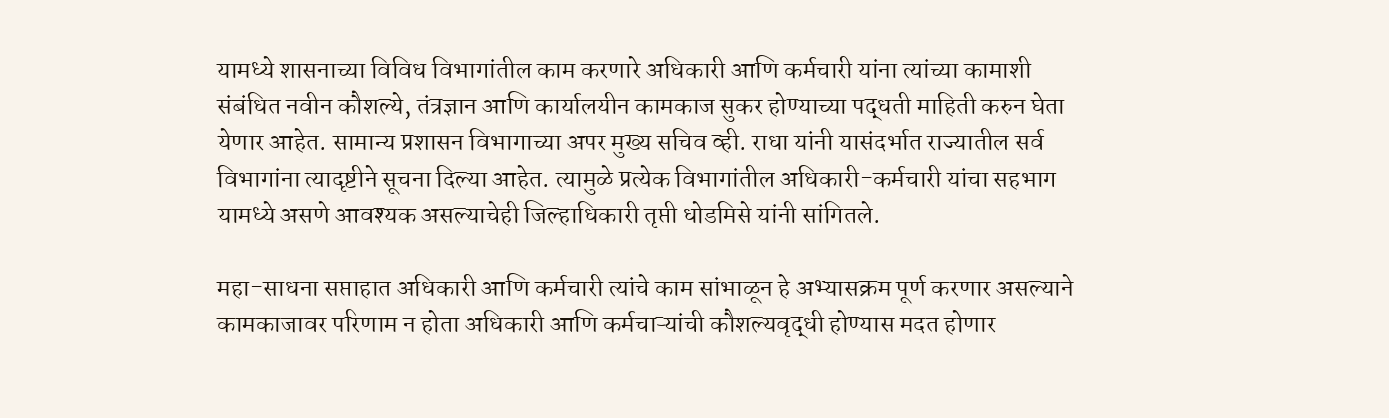यामध्ये शासनाच्या विविध विभागांतील काम करणारे अधिकारी आणि कर्मचारी यांना त्यांच्या कामाशी संबंधित नवीन कौशल्ये, तंत्रज्ञान आणि कार्यालयीन कामकाज सुकर होण्याच्या पद्धती माहिती करुन घेता येणार आहेत. सामान्य प्रशासन विभागाच्या अपर मुख्य सचिव व्ही. राधा यांनी यासंदर्भात राज्यातील सर्व विभागांना त्यादृष्टीने सूचना दिल्या आहेत. त्यामुळे प्रत्येक विभागांतील अधिकारी-कर्मचारी यांचा सहभाग यामध्ये असणे आवश्यक असल्याचेही जिल्हाधिकारी तृप्ती धोडमिसे यांनी सांगितले.

महा-साधना सप्ताहात अधिकारी आणि कर्मचारी त्यांचे काम सांभाळून हे अभ्यासक्रम पूर्ण करणार असल्याने कामकाजावर परिणाम न होता अधिकारी आणि कर्मचाऱ्यांची कौशल्यवृद्धी होण्यास मदत होणार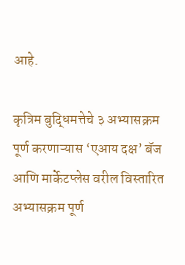आहे.

कृत्रिम बुद्धिमत्तेचे ३ अभ्यासक्रम पूर्ण करणाऱ्यास ‘एआय दक्ष’ बॅज आणि मार्केटप्लेस वरील विस्तारित अभ्यासक्रम पूर्ण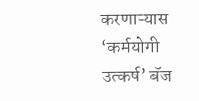करणाऱ्यास ‘कर्मयोगी उत्कर्ष’ बॅज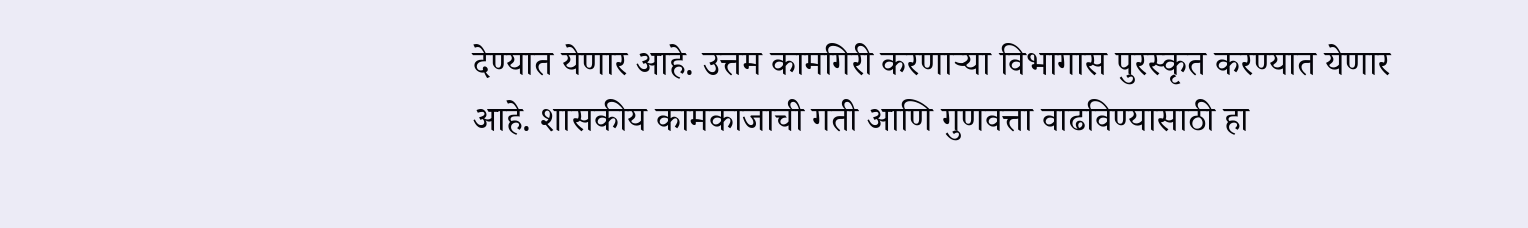देण्यात येणार आहे. उत्तम कामगिरी करणाऱ्या विभागास पुरस्कृत करण्यात येणार आहे. शासकीय कामकाजाची गती आणि गुणवत्ता वाढविण्यासाठी हा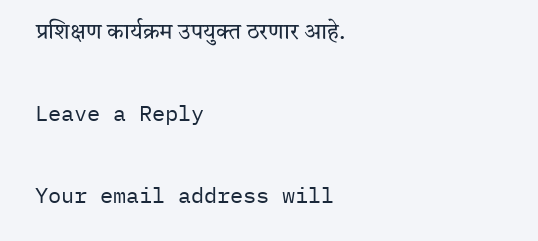प्रशिक्षण कार्यक्रम उपयुक्त ठरणार आहे.

Leave a Reply

Your email address will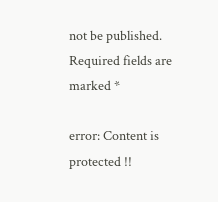not be published. Required fields are marked *

error: Content is protected !!